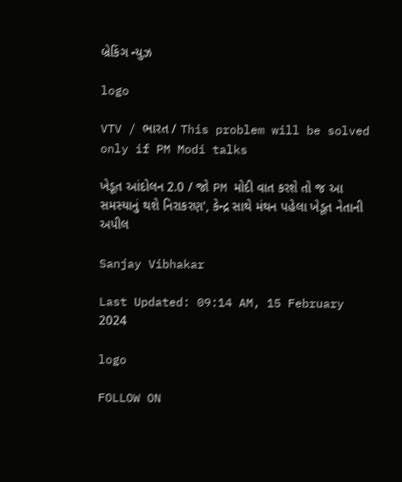બ્રેકિંગ ન્યુઝ

logo

VTV / ભારત / This problem will be solved only if PM Modi talks

ખેડૂત આંદોલન 2.0 / જો PM મોદી વાત કરશે તો જ આ સમસ્યાનું થશે નિરાકરણ', કેન્દ્ર સાથે મંથન પહેલા ખેડૂત નેતાની અપીલ

Sanjay Vibhakar

Last Updated: 09:14 AM, 15 February 2024

logo

FOLLOW ON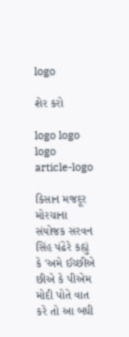logo

શેર કરો

logo logo logo
article-logo

કિસાન મજદૂર મોરચાના સંયોજક સરવન સિંહ પંઢેરે કહ્યું કે 'અમે ઈચ્છીએ છીએ કે પીએમ મોદી પોતે વાત કરે તો આ બધી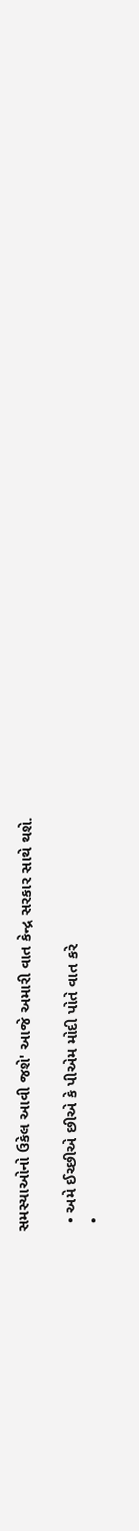સમસ્યાઓનો ઉકેલ આવી જશે' આજે અમારી વાત કેન્દ્ર સરકાર સાથે થશે.

  • અમે ઈચ્છીએ છીએ કે પીએમ મોદી પોતે વાત કરે
  •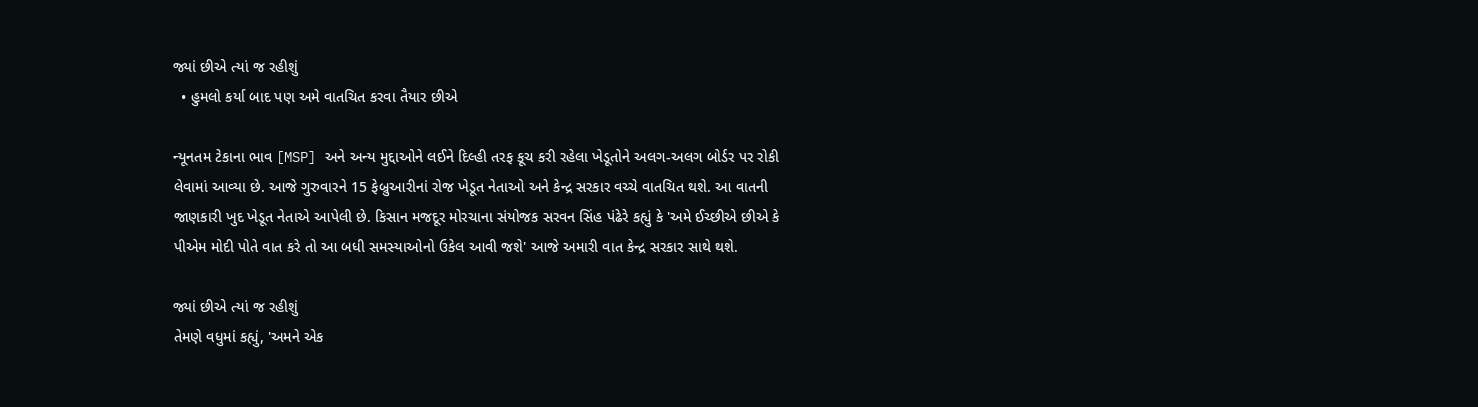જ્યાં છીએ ત્યાં જ રહીશું
  • હુમલો કર્યા બાદ પણ અમે વાતચિત કરવા તૈયાર છીએ

ન્યૂનતમ ટેકાના ભાવ [MSP] અને અન્ય મુદ્દાઓને લઈને દિલ્હી તરફ કૂચ કરી રહેલા ખેડૂતોને અલગ-અલગ બોર્ડર પર રોકી લેવામાં આવ્યા છે. આજે ગુરુવારને 15 ફેબ્રુઆરીનાં રોજ ખેડૂત નેતાઓ અને કેન્દ્ર સરકાર વચ્ચે વાતચિત થશે. આ વાતની જાણકારી ખુદ ખેડૂત નેતાએ આપેલી છે. કિસાન મજદૂર મોરચાના સંયોજક સરવન સિંહ પંઢેરે કહ્યું કે 'અમે ઈચ્છીએ છીએ કે પીએમ મોદી પોતે વાત કરે તો આ બધી સમસ્યાઓનો ઉકેલ આવી જશે' આજે અમારી વાત કેન્દ્ર સરકાર સાથે થશે.

જ્યાં છીએ ત્યાં જ રહીશું
તેમણે વધુમાં કહ્યું, 'અમને એક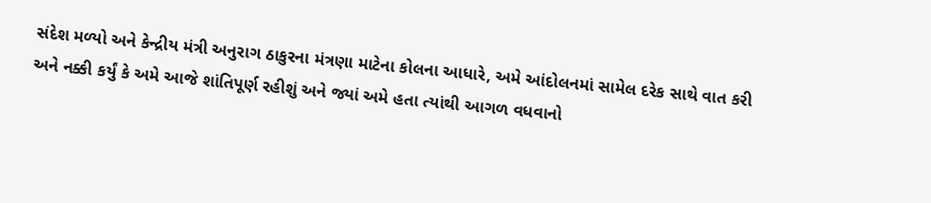સંદેશ મળ્યો અને કેન્દ્રીય મંત્રી અનુરાગ ઠાકુરના મંત્રણા માટેના કોલના આધારે, અમે આંદોલનમાં સામેલ દરેક સાથે વાત કરી અને નક્કી કર્યું કે અમે આજે શાંતિપૂર્ણ રહીશું અને જ્યાં અમે હતા ત્યાંથી આગળ વધવાનો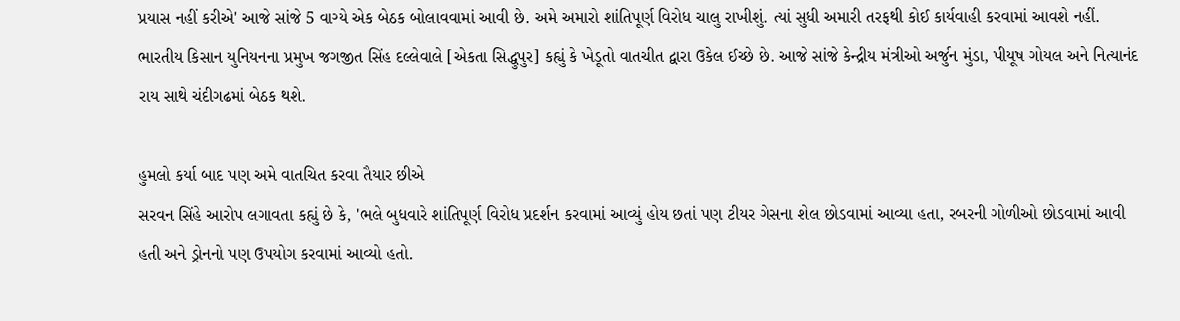પ્રયાસ નહીં કરીએ' આજે સાંજે 5 વાગ્યે એક બેઠક બોલાવવામાં આવી છે. અમે અમારો શાંતિપૂર્ણ વિરોધ ચાલુ રાખીશું. ત્યાં સુધી અમારી તરફથી કોઈ કાર્યવાહી કરવામાં આવશે નહીં. ભારતીય કિસાન યુનિયનના પ્રમુખ જગજીત સિંહ દલ્લેવાલે [એકતા સિદ્ધુપુર] કહ્યું કે ખેડૂતો વાતચીત દ્વારા ઉકેલ ઈચ્છે છે. આજે સાંજે કેન્દ્રીય મંત્રીઓ અર્જુન મુંડા, પીયૂષ ગોયલ અને નિત્યાનંદ રાય સાથે ચંદીગઢમાં બેઠક થશે.

હુમલો કર્યા બાદ પણ અમે વાતચિત કરવા તૈયાર છીએ
સરવન સિંહે આરોપ લગાવતા કહ્યું છે કે, 'ભલે બુધવારે શાંતિપૂર્ણ વિરોધ પ્રદર્શન કરવામાં આવ્યું હોય છતાં પણ ટીયર ગેસના શેલ છોડવામાં આવ્યા હતા, રબરની ગોળીઓ છોડવામાં આવી હતી અને ડ્રોનનો પણ ઉપયોગ કરવામાં આવ્યો હતો.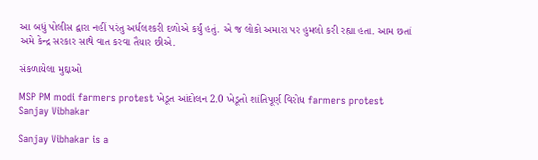આ બધું પોલીસ દ્વારા નહીં પરંતુ અર્ધલશ્કરી દળોએ કર્યું હતું. એ જ લોકો અમારા પર હુમલો કરી રહ્યા હતા. આમ છતાં અમે કેન્દ્ર સરકાર સાથે વાત કરવા તૈયાર છીએ.

સંકળાયેલા મુદ્દાઓ

MSP PM modi farmers protest ખેડૂત આંદોલન 2.0 ખેડૂતો શાંતિપૂર્ણ વિરોધ farmers protest
Sanjay Vibhakar

Sanjay Vibhakar is a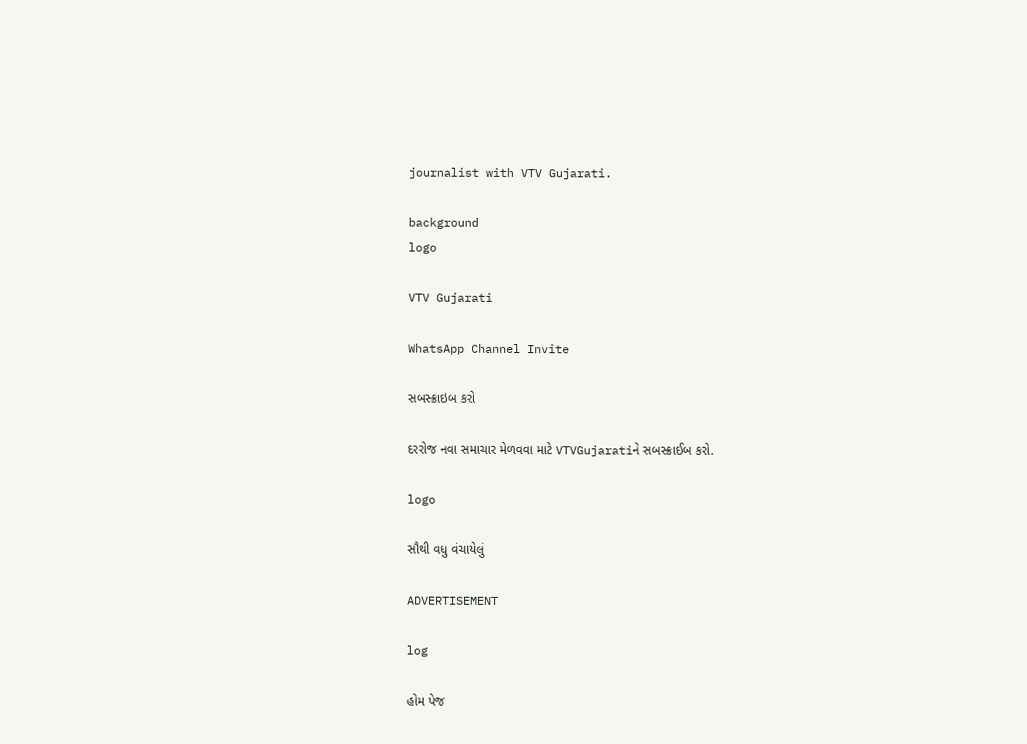journalist with VTV Gujarati.

background
logo

VTV Gujarati

WhatsApp Channel Invite

સબસ્ક્રાઇબ કરો

દરરોજ નવા સમાચાર મેળવવા માટે VTVGujaratiને સબસ્ક્રાઈબ કરો.

logo

સૌથી વધુ વંચાયેલું

ADVERTISEMENT

log

હોમ પેજ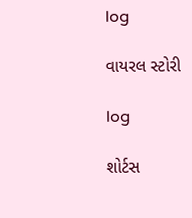log

વાયરલ સ્ટોરી

log

શોર્ટસ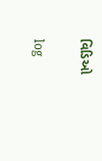વિડિઓ

log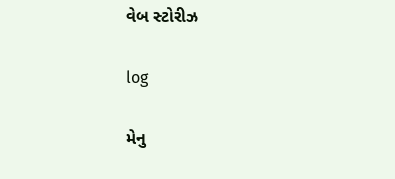વેબ સ્ટોરીઝ

log

મેનુ